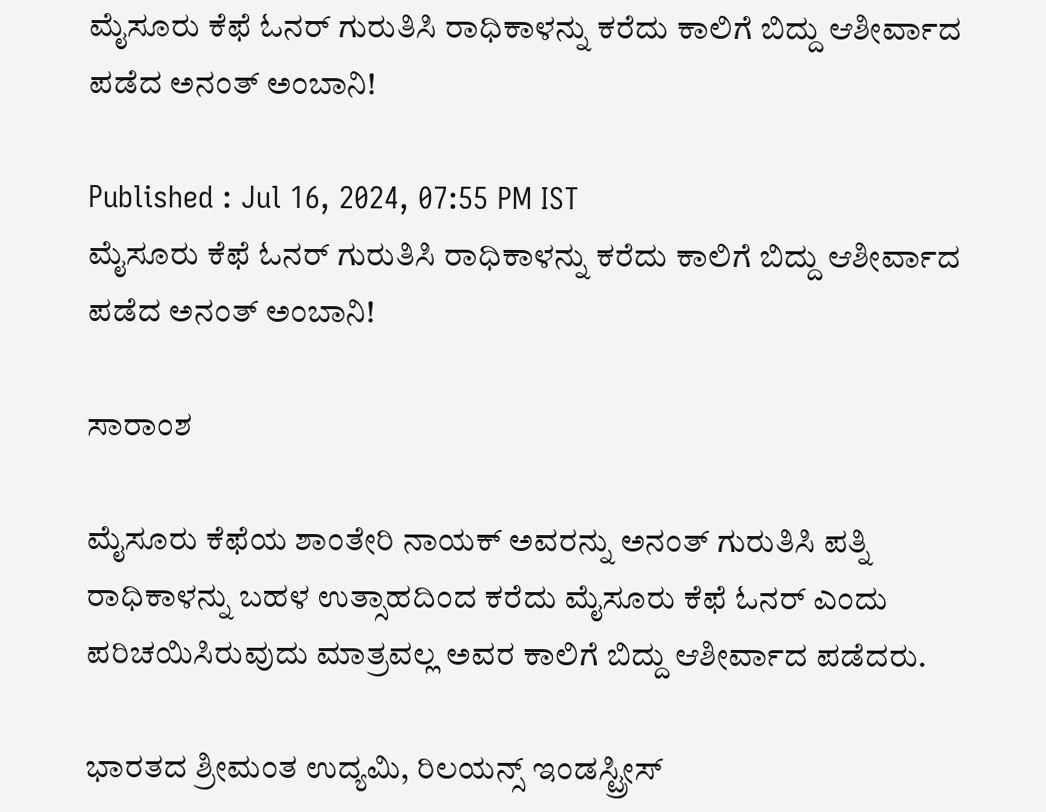ಮೈಸೂರು ಕೆಫೆ ಓನರ್‌ ಗುರುತಿಸಿ ರಾಧಿಕಾಳನ್ನು ಕರೆದು ಕಾಲಿಗೆ ಬಿದ್ದು ಆಶೀರ್ವಾದ ಪಡೆದ ಅನಂತ್ ಅಂಬಾನಿ!

Published : Jul 16, 2024, 07:55 PM IST
ಮೈಸೂರು ಕೆಫೆ ಓನರ್‌ ಗುರುತಿಸಿ ರಾಧಿಕಾಳನ್ನು ಕರೆದು ಕಾಲಿಗೆ ಬಿದ್ದು ಆಶೀರ್ವಾದ ಪಡೆದ ಅನಂತ್ ಅಂಬಾನಿ!

ಸಾರಾಂಶ

ಮೈಸೂರು ಕೆಫೆಯ ಶಾಂತೇರಿ ನಾಯಕ್ ಅವರನ್ನು ಅನಂತ್ ಗುರುತಿಸಿ ಪತ್ನಿ ರಾಧಿಕಾಳನ್ನು ಬಹಳ ಉತ್ಸಾಹದಿಂದ ಕರೆದು ಮೈಸೂರು ಕೆಫೆ ಓನರ್‌ ಎಂದು ಪರಿಚಯಿಸಿರುವುದು ಮಾತ್ರವಲ್ಲ ಅವರ ಕಾಲಿಗೆ ಬಿದ್ದು ಆಶೀರ್ವಾದ ಪಡೆದರು.

ಭಾರತದ ಶ್ರೀಮಂತ ಉದ್ಯಮಿ, ರಿಲಯನ್ಸ್‌ ಇಂಡಸ್ಟ್ರೀಸ್‌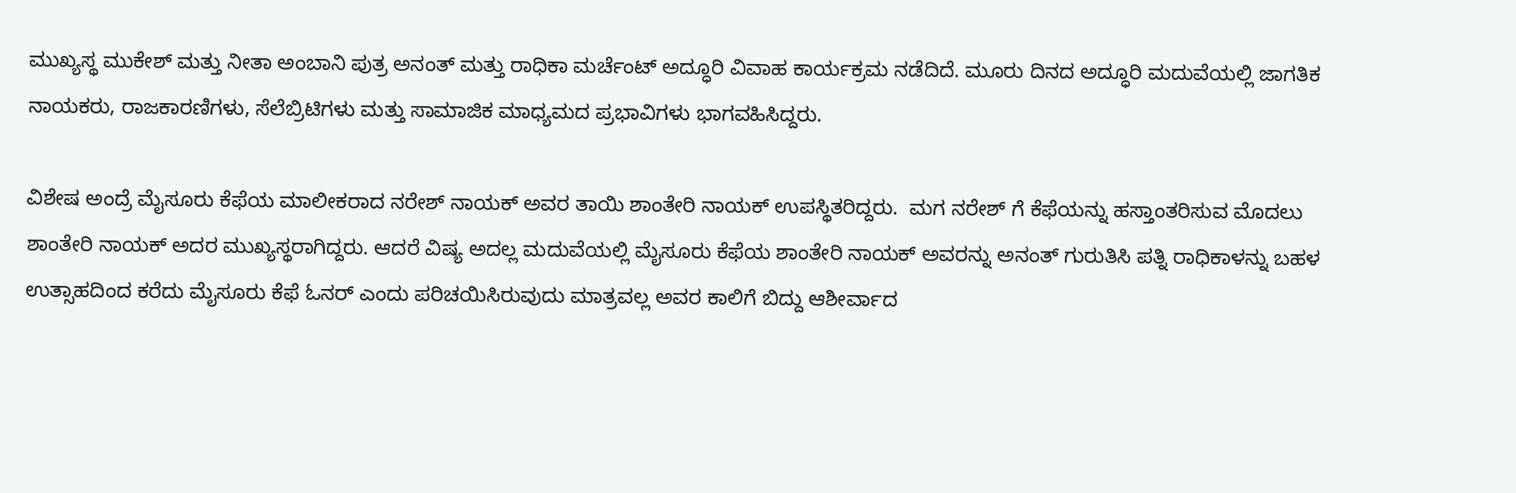ಮುಖ್ಯಸ್ಥ ಮುಕೇಶ್‌ ಮತ್ತು ನೀತಾ ಅಂಬಾನಿ ಪುತ್ರ ಅನಂತ್‌ ಮತ್ತು ರಾಧಿಕಾ ಮರ್ಚೆಂಟ್‌ ಅದ್ಧೂರಿ ವಿವಾಹ ಕಾರ್ಯಕ್ರಮ ನಡೆದಿದೆ. ಮೂರು ದಿನದ ಅದ್ಧೂರಿ ಮದುವೆಯಲ್ಲಿ ಜಾಗತಿಕ ನಾಯಕರು, ರಾಜಕಾರಣಿಗಳು, ಸೆಲೆಬ್ರಿಟಿಗಳು ಮತ್ತು ಸಾಮಾಜಿಕ ಮಾಧ್ಯಮದ ಪ್ರಭಾವಿಗಳು ಭಾಗವಹಿಸಿದ್ದರು.

ವಿಶೇಷ ಅಂದ್ರೆ ಮೈಸೂರು ಕೆಫೆಯ ಮಾಲೀಕರಾದ ನರೇಶ್ ನಾಯಕ್ ಅವರ ತಾಯಿ ಶಾಂತೇರಿ ನಾಯಕ್ ಉಪಸ್ಥಿತರಿದ್ದರು.  ಮಗ ನರೇಶ್ ಗೆ ಕೆಫೆಯನ್ನು ಹಸ್ತಾಂತರಿಸುವ ಮೊದಲು ಶಾಂತೇರಿ ನಾಯಕ್ ಅದರ ಮುಖ್ಯಸ್ಥರಾಗಿದ್ದರು. ಆದರೆ ವಿಷ್ಯ ಅದಲ್ಲ ಮದುವೆಯಲ್ಲಿ ಮೈಸೂರು ಕೆಫೆಯ ಶಾಂತೇರಿ ನಾಯಕ್ ಅವರನ್ನು ಅನಂತ್ ಗುರುತಿಸಿ ಪತ್ನಿ ರಾಧಿಕಾಳನ್ನು ಬಹಳ ಉತ್ಸಾಹದಿಂದ ಕರೆದು ಮೈಸೂರು ಕೆಫೆ ಓನರ್‌ ಎಂದು ಪರಿಚಯಿಸಿರುವುದು ಮಾತ್ರವಲ್ಲ ಅವರ ಕಾಲಿಗೆ ಬಿದ್ದು ಆಶೀರ್ವಾದ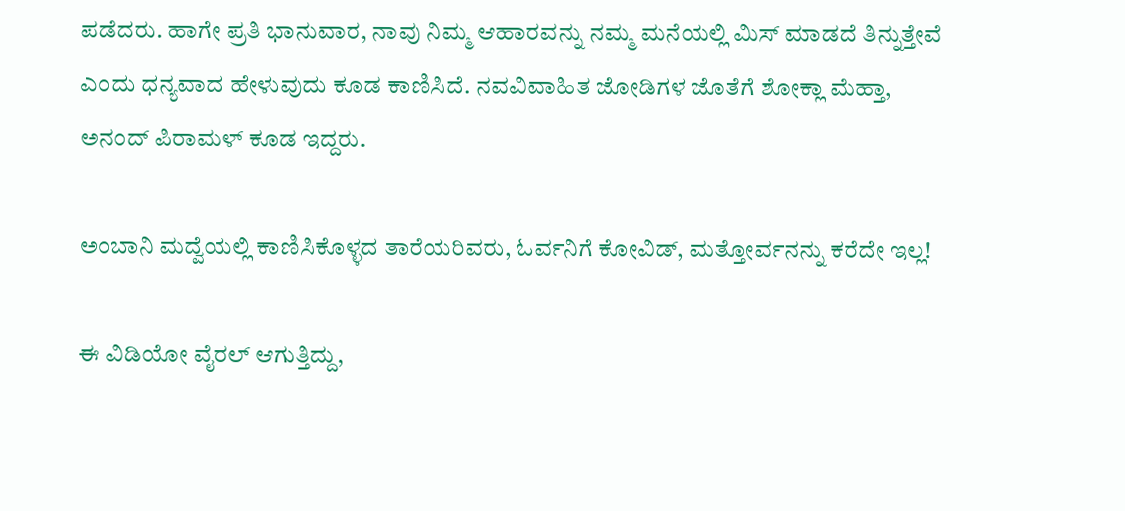ಪಡೆದರು. ಹಾಗೇ ಪ್ರತಿ ಭಾನುವಾರ, ನಾವು ನಿಮ್ಮ ಆಹಾರವನ್ನು ನಮ್ಮ ಮನೆಯಲ್ಲಿ ಮಿಸ್‌ ಮಾಡದೆ ತಿನ್ನುತ್ತೇವೆ ಎಂದು ಧನ್ಯವಾದ ಹೇಳುವುದು ಕೂಡ ಕಾಣಿಸಿದೆ. ನವವಿವಾಹಿತ ಜೋಡಿಗಳ ಜೊತೆಗೆ ಶೋಕ್ಲಾ ಮೆಹ್ತಾ, ಅನಂದ್ ಪಿರಾಮಳ್ ಕೂಡ ಇದ್ದರು.

ಅಂಬಾನಿ ಮದ್ವೆಯಲ್ಲಿ ಕಾಣಿಸಿಕೊಳ್ಳದ ತಾರೆಯರಿವರು, ಓರ್ವನಿಗೆ ಕೋವಿಡ್‌, ಮತ್ತೋರ್ವನನ್ನು ಕರೆದೇ ಇಲ್ಲ!

ಈ ವಿಡಿಯೋ ವೈರಲ್ ಆಗುತ್ತಿದ್ದು,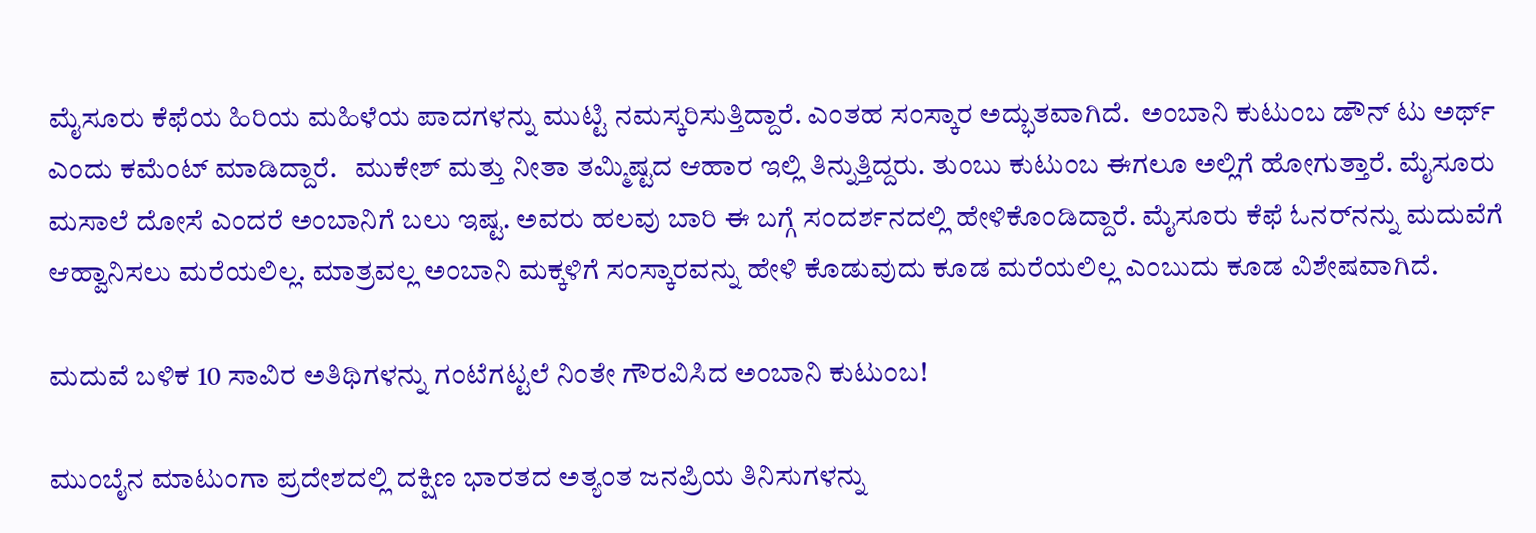ಮೈಸೂರು ಕೆಫೆಯ ಹಿರಿಯ ಮಹಿಳೆಯ ಪಾದಗಳನ್ನು ಮುಟ್ಟಿ ನಮಸ್ಕರಿಸುತ್ತಿದ್ದಾರೆ. ಎಂತಹ ಸಂಸ್ಕಾರ ಅದ್ಭುತವಾಗಿದೆ.  ಅಂಬಾನಿ ಕುಟುಂಬ ಡೌನ್ ಟು ಅರ್ಥ್ ಎಂದು ಕಮೆಂಟ್‌ ಮಾಡಿದ್ದಾರೆ.   ಮುಕೇಶ್ ಮತ್ತು ನೀತಾ ತಮ್ಮಿಷ್ಟದ ಆಹಾರ ಇಲ್ಲಿ ತಿನ್ನುತ್ತಿದ್ದರು. ತುಂಬು ಕುಟುಂಬ ಈಗಲೂ ಅಲ್ಲಿಗೆ ಹೋಗುತ್ತಾರೆ. ಮೈಸೂರು ಮಸಾಲೆ ದೋಸೆ ಎಂದರೆ ಅಂಬಾನಿಗೆ ಬಲು ಇಷ್ಟ. ಅವರು ಹಲವು ಬಾರಿ ಈ ಬಗ್ಗೆ ಸಂದರ್ಶನದಲ್ಲಿ ಹೇಳಿಕೊಂಡಿದ್ದಾರೆ. ಮೈಸೂರು ಕೆಫೆ ಓನರ್‌ನನ್ನು ಮದುವೆಗೆ ಆಹ್ವಾನಿಸಲು ಮರೆಯಲಿಲ್ಲ. ಮಾತ್ರವಲ್ಲ ಅಂಬಾನಿ ಮಕ್ಕಳಿಗೆ ಸಂಸ್ಕಾರವನ್ನು ಹೇಳಿ ಕೊಡುವುದು ಕೂಡ ಮರೆಯಲಿಲ್ಲ ಎಂಬುದು ಕೂಡ ವಿಶೇಷವಾಗಿದೆ.

ಮದುವೆ ಬಳಿಕ 10 ಸಾವಿರ ಅತಿಥಿಗಳನ್ನು ಗಂಟೆಗಟ್ಟಲೆ ನಿಂತೇ ಗೌರವಿಸಿದ ಅಂಬಾನಿ ಕುಟುಂಬ!

ಮುಂಬೈನ ಮಾಟುಂಗಾ ಪ್ರದೇಶದಲ್ಲಿ ದಕ್ಷಿಣ ಭಾರತದ ಅತ್ಯಂತ ಜನಪ್ರಿಯ ತಿನಿಸುಗಳನ್ನು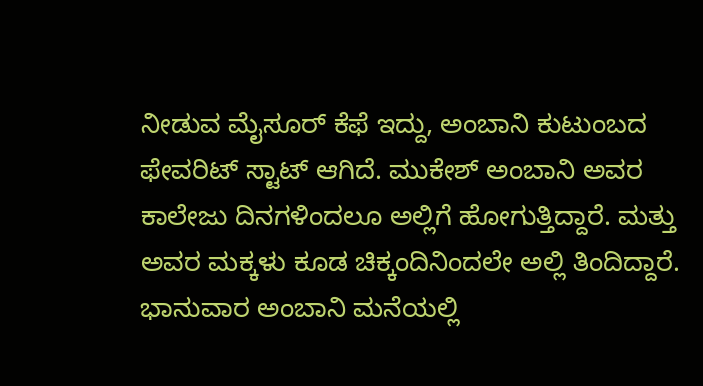ನೀಡುವ ಮೈಸೂರ್ ಕೆಫೆ ಇದ್ದು, ಅಂಬಾನಿ ಕುಟುಂಬದ ಫೇವರಿಟ್‌ ಸ್ಟಾಟ್‌ ಆಗಿದೆ. ಮುಕೇಶ್ ಅಂಬಾನಿ ಅವರ ಕಾಲೇಜು ದಿನಗಳಿಂದಲೂ ಅಲ್ಲಿಗೆ ಹೋಗುತ್ತಿದ್ದಾರೆ. ಮತ್ತು ಅವರ ಮಕ್ಕಳು ಕೂಡ ಚಿಕ್ಕಂದಿನಿಂದಲೇ ಅಲ್ಲಿ ತಿಂದಿದ್ದಾರೆ. ಭಾನುವಾರ ಅಂಬಾನಿ ಮನೆಯಲ್ಲಿ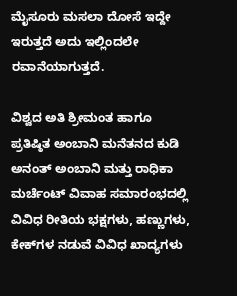ಮೈಸೂರು ಮಸಲಾ ದೋಸೆ ಇದ್ದೇ ಇರುತ್ತದೆ ಅದು ಇಲ್ಲಿಂದಲೇ ರವಾನೆಯಾಗುತ್ತದೆ.

ವಿಶ್ವದ ಅತಿ ಶ್ರೀಮಂತ ಹಾಗೂ ಪ್ರತಿಷ್ಠಿತ ಅಂಬಾನಿ ಮನೆತನದ ಕುಡಿ ಅನಂತ್ ಅಂಬಾನಿ ಮತ್ತು ರಾಧಿಕಾ ಮರ್ಚೆಂಟ್ ವಿವಾಹ ಸಮಾರಂಭದಲ್ಲಿ ವಿವಿಧ ರೀತಿಯ ಭಕ್ಷಗಳು, ಹಣ್ಣುಗಳು, ಕೇಕ್‌ಗಳ ನಡುವೆ ವಿವಿಧ ಖಾದ್ಯಗಳು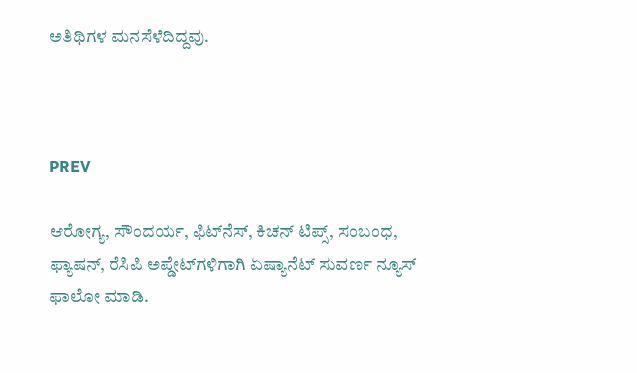ಅತಿಥಿಗಳ ಮನಸೆಳೆದಿದ್ದವು.



PREV

ಆರೋಗ್ಯ, ಸೌಂದರ್ಯ, ಫಿಟ್‌ನೆಸ್, ಕಿಚನ್ ಟಿಪ್ಸ್‌, ಸಂಬಂಧ, ಫ್ಯಾಷನ್, ರೆಸಿಪಿ ಅಪ್ಡೇಟ್‌ಗಳಿಗಾಗಿ ಏಷ್ಯಾನೆಟ್ ಸುವರ್ಣ ನ್ಯೂಸ್‌ ಫಾಲೋ ಮಾಡಿ.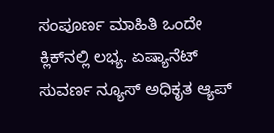ಸಂಪೂರ್ಣ ಮಾಹಿತಿ ಒಂದೇ ಕ್ಲಿಕ್‌ನಲ್ಲಿ ಲಭ್ಯ. ಏಷ್ಯಾನೆಟ್ ಸುವರ್ಣ ನ್ಯೂಸ್ ಅಧಿಕೃತ ಆ್ಯಪ್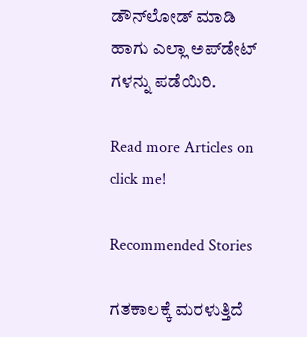ಡೌನ್‌ಲೋಡ್ ಮಾಡಿ ಹಾಗು ಎಲ್ಲಾ ಅಪ್‌ಡೇಟ್ ಗಳನ್ನು ಪಡೆಯಿರಿ.

Read more Articles on
click me!

Recommended Stories

ಗತಕಾಲಕ್ಕೆ ಮರಳುತ್ತಿದೆ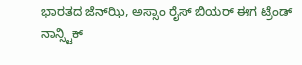ಭಾರತದ ಜೆನ್‌ಝಿ, ಅಸ್ಸಾಂ ರೈಸ್ ಬಿಯರ್ ಈಗ ಟ್ರೆಂಡ್
ನಾನ್ಸ್ಟಿಕ್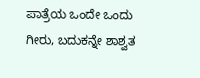ಪಾತ್ರೆಯ ಒಂದೇ ಒಂದು ಗೀರು, ಬದುಕನ್ನೇ ಶಾಶ್ವತ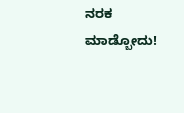ನರಕ ಮಾಡ್ಬೋದು!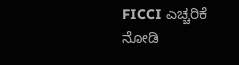FICCI ಎಚ್ಚರಿಕೆ ನೋಡಿ